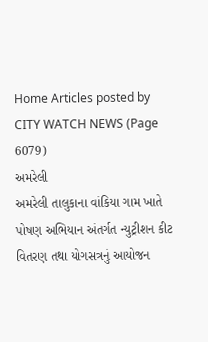Home Articles posted by CITY WATCH NEWS (Page 6079)
અમરેલી
અમરેલી તાલુકાના વાંકિયા ગામ ખાતે પોષણ અભિયાન અંતર્ગત ન્યુટ્રીશન કીટ વિતરણ તથા યોગસત્રનું આયોજન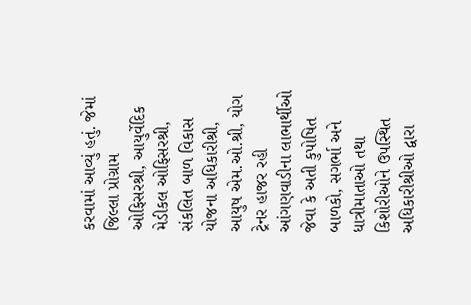કરવામાં આવ્યું હતું. જેમાં જિલ્લા પ્રોગ્રામ ઓફિસરશ્રી, આયુર્વેદિક મેડીકલ ઓફિસરશ્રી, સંકલિત બાળ વિકાસ યોજના અધિકારીશ્રી, આયુષ એમ.ઓ.શ્રી, યોગ ટ્રેનર હાજર રહી આંગણવાડીના લાભાર્થીઓ જેવા કે અતી કુપોષિત બાળકો, સગર્ભા અને ધાત્રીમાતાઓ તથા કિશોરીઓને ઉપસ્થિત અધિકારીશ્રીઓ દ્વારા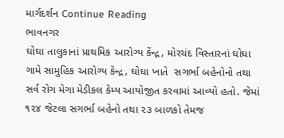માર્ગદર્શન Continue Reading
ભાવનગર
ઘોઘા તાલુકાનાં પ્રાથમિક આરોગ્ય કેંન્દ્ર, મોરચંદ વિસ્તારનાં ઘોઘા ગામે સામુહિક આરોગ્ય કેન્દ્ર, ઘોઘા ખાતે  સગર્ભા બહેનોનો તથા સર્વ રોગ મેગા મેડીકલ કેમ્પ આયોજીત કરવામાં આવ્યો હતો. જેમાં ૧૨૪ જેટલા સગર્ભા બહેનો તથા ૨૩ બાળકો તેમજ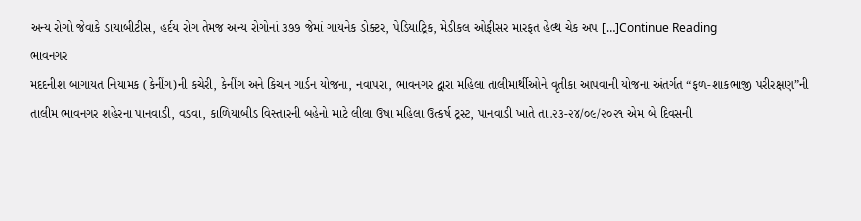અન્ય રોગો જેવાકે ડાયાબીટીસ, હર્દય રોગ તેમજ અન્ય રોગોનાં ૩૭૭ જેમાં ગાયનેક ડોક્ટર, પેડિયાટ્રિક, મેડીકલ ઓફીસર મારફત હેલ્થ ચેક અપ […]Continue Reading
ભાવનગર
મદદનીશ બાગાયત નિયામક (કેનીંગ)ની કચેરી, કેનીંગ અને કિચન ગાર્ડન યોજના, નવાપરા, ભાવનગર દ્વારા મહિલા તાલીમાર્થીઓને વૃતીકા આપવાની યોજના અંતર્ગત “ફળ-શાકભાજી પરીરક્ષણ”ની તાલીમ ભાવનગર શહેરના પાનવાડી, વડવા, કાળિયાબીડ વિસ્તારની બહેનો માટે લીલા ઉષા મહિલા ઉત્કર્ષ ટ્રસ્ટ, પાનવાડી ખાતે તા.૨૩-૨૪/૦૯/૨૦૨૧ એમ બે દિવસની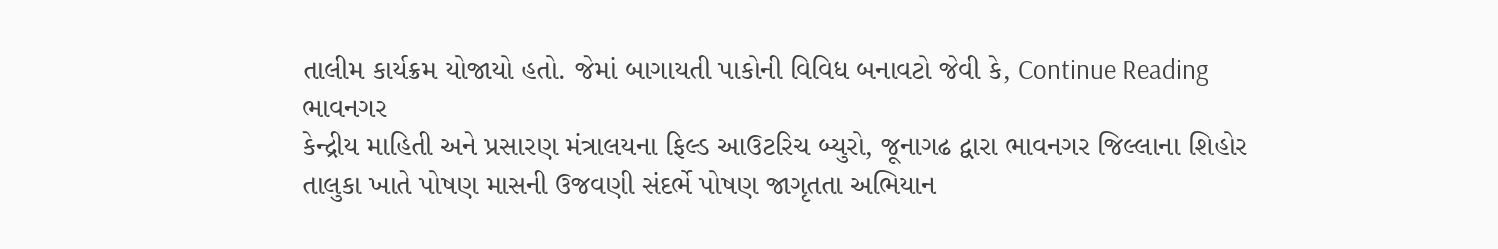તાલીમ કાર્યક્રમ યોજાયો હતો. જેમાં બાગાયતી પાકોની વિવિધ બનાવટો જેવી કે, Continue Reading
ભાવનગર
કેન્દ્રીય માહિતી અને પ્રસારણ મંત્રાલયના ફિલ્ડ આઉટરિચ બ્યુરો, જૂનાગઢ દ્વારા ભાવનગર જિલ્લાના શિહોર તાલુકા ખાતે પોષણ માસની ઉજવણી સંદર્ભે પોષણ જાગૃતતા અભિયાન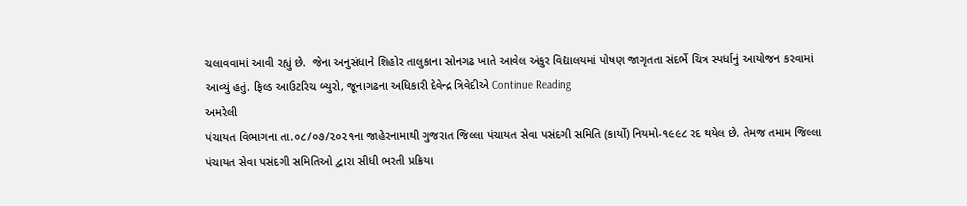ચલાવવામાં આવી રહ્યું છે.  જેના અનુસંધાને શિહોર તાલુકાના સોનગઢ ખાતે આવેલ અંકુર વિદ્યાલયમાં પોષણ જાગૃતતા સંદર્ભે ચિત્ર સ્પર્ધાનું આયોજન કરવામાં આવ્યું હતું. ફિલ્ડ આઉટરિચ બ્યુરો, જૂનાગઢના અધિકારી દેવેન્દ્ર ત્રિવેદીએ Continue Reading
અમરેલી
પંચાયત વિભાગના તા.૦૮/૦૭/૨૦૨૧ના જાહેરનામાથી ગુજરાત જિલ્લા પંચાયત સેવા પસંદગી સમિતિ (કાર્યો) નિયમો-૧૯૯૮ રદ થયેલ છે. તેમજ તમામ જિલ્લા પંચાયત સેવા પસંદગી સમિતિઓ દ્વારા સીધી ભરતી પ્રક્રિયા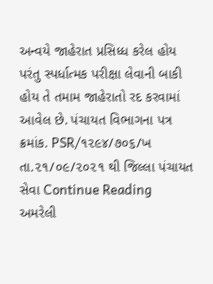અન્વયે જાહેરાત પ્રસિધ્ધ કરેલ હોય પરંતુ સ્પર્ધાત્મક પરીક્ષા લેવાની બાકી હોય તે તમામ જાહેરાતો રદ કરવામાં આવેલ છે. પંચાયત વિભાગના પત્ર ક્રમાંક. PSR/૧૨૯૪/૭૦૬/ખ તા.૨૧/૦૯/૨૦૨૧ થી જિલ્લા પંચાયત સેવા Continue Reading
અમરેલી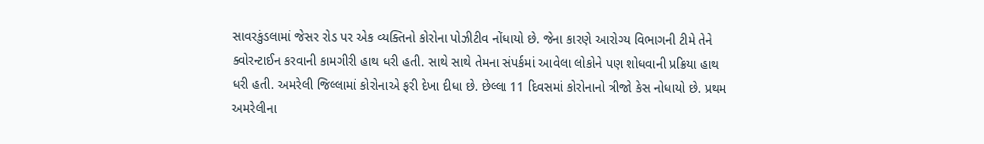સાવરકુંડલામાં જેસર રોડ પર એક વ્યક્તિનો કોરોના પોઝીટીવ નોંધાયો છે. જેના કારણે આરોગ્ય વિભાગની ટીમે તેને ક્વોરન્ટાઈન કરવાની કામગીરી હાથ ધરી હતી. સાથે સાથે તેમના સંપર્કમાં આવેલા લોકોને પણ શોધવાની પ્રક્રિયા હાથ ધરી હતી. અમરેલી જિલ્લામાં કોરોનાએ ફરી દેખા દીધા છે. છેલ્લા 11 દિવસમાં કોરોનાનો ત્રીજો કેસ નોધાયો છે. પ્રથમ અમરેલીના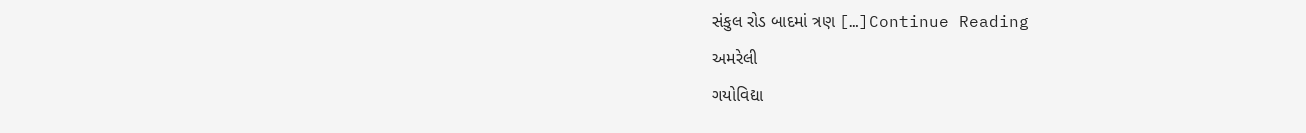સંકુલ રોડ બાદમાં ત્રણ […]Continue Reading
અમરેલી
ગયોવિદ્યા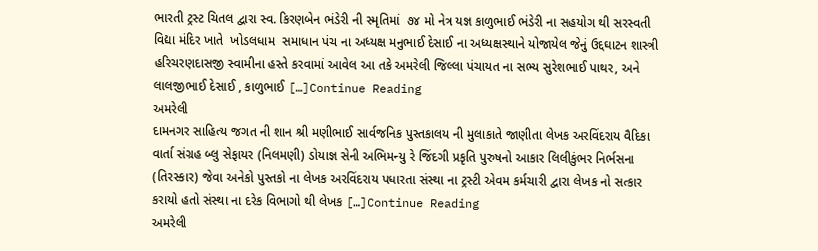ભારતી ટ્રસ્ટ ચિતલ દ્વારા સ્વ. કિરણબેન ભંડેરી ની સ્મૃતિમાં  ૭૪ મો નેત્ર યજ્ઞ કાળુભાઈ ભંડેરી ના સહયોગ થી સરસ્વતી વિદ્યા મંદિર ખાતે  ખોડલધામ  સમાધાન પંચ ના અધ્યક્ષ મનુભાઈ દેસાઈ ના અધ્યક્ષસ્થાને યોજાયેલ જેનું ઉદ્દઘાટન શાસ્ત્રી હરિચરણદાસજી સ્વામીના હસ્તે કરવામાં આવેલ આ તકે અમરેલી જિલ્લા પંચાયત ના સભ્ય સુરેશભાઈ પાથર, અને લાલજીભાઈ દેસાઈ , કાળુભાઈ […]Continue Reading
અમરેલી
દામનગર સાહિત્ય જગત ની શાન શ્રી મણીભાઈ સાર્વજનિક પુસ્તકાલય ની મુલાકાતે જાણીતા લેખક અરવિંદરાય વૈદિકા વાર્તા સંગ્રહ બ્લુ સેફાયર (નિલમણી) ડોયાજ્ઞ સેની અભિમન્યુ રે જિંદગી પ્રકૃતિ પુરુષનો આકાર લિલીકુંભર નિર્ભસના (તિરસ્કાર) જેવા અનેકો પુસ્તકો ના લેખક અરવિંદરાય પધારતા સંસ્થા ના ટ્રસ્ટી એવમ કર્મચારી દ્વારા લેખક નો સત્કાર કરાયો હતો સંસ્થા ના દરેક વિભાગો થી લેખક […]Continue Reading
અમરેલી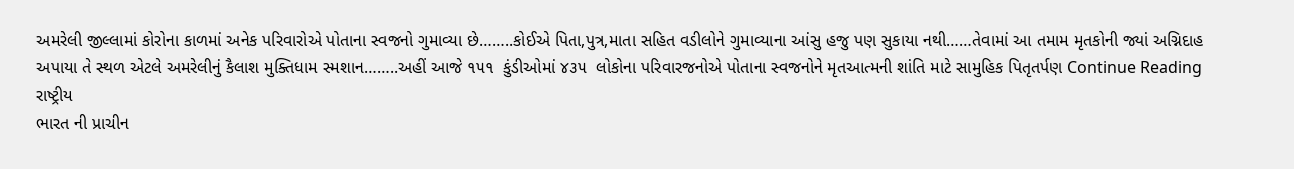અમરેલી જીલ્લામાં કોરોના કાળમાં અનેક પરિવારોએ પોતાના સ્વજનો ગુમાવ્યા છે……..કોઈએ પિતા,પુત્ર,માતા સહિત વડીલોને ગુમાવ્યાના આંસુ હજુ પણ સુકાયા નથી……તેવામાં આ તમામ મૃતકોની જ્યાં અગ્નિદાહ અપાયા તે સ્થળ એટલે અમરેલીનું કૈલાશ મુક્તિધામ સ્મશાન……..અહીં આજે ૧૫૧  કુંડીઓમાં ૪૩૫  લોકોના પરિવારજનોએ પોતાના સ્વજનોને મૃતઆત્મની શાંતિ માટે સામુહિક પિતૃતર્પણ Continue Reading
રાષ્ટ્રીય
ભારત ની પ્રાચીન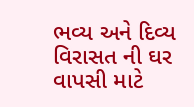ભવ્ય અને દિવ્ય વિરાસત ની ઘર વાપસી માટે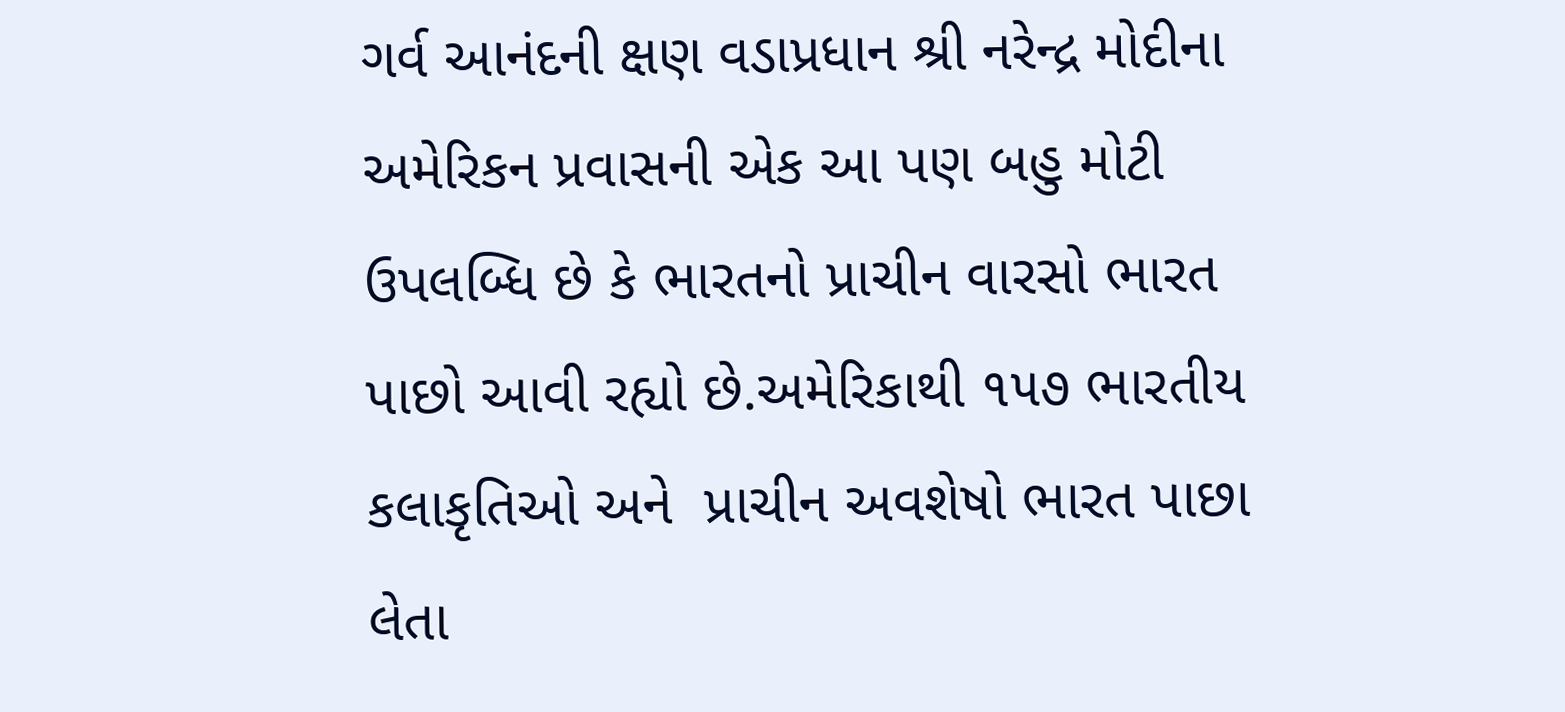ગર્વ આનંદની ક્ષણ વડાપ્રધાન શ્રી નરેન્દ્ર મોદીના અમેરિકન પ્રવાસની એક આ પણ બહુ મોટી ઉપલબ્ધિ છે કે ભારતનો પ્રાચીન વારસો ભારત પાછો આવી રહ્યો છે.અમેરિકાથી ૧૫૭ ભારતીય કલાકૃતિઓ અને  પ્રાચીન અવશેષો ભારત પાછા લેતા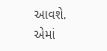આવશે. એમાં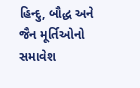હિન્દુ, બૌદ્ધ અને જૈન મૂર્તિઓનો સમાવેશ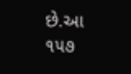છે.આ ૧૫૭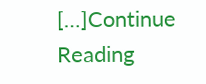[…]Continue Reading